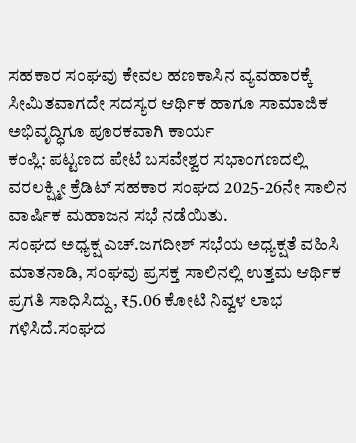ಸಹಕಾರ ಸಂಘವು ಕೇವಲ ಹಣಕಾಸಿನ ವ್ಯವಹಾರಕ್ಕೆ ಸೀಮಿತವಾಗದೇ ಸದಸ್ಯರ ಆರ್ಥಿಕ ಹಾಗೂ ಸಾಮಾಜಿಕ ಅಭಿವೃದ್ಧಿಗೂ ಪೂರಕವಾಗಿ ಕಾರ್ಯ
ಕಂಪ್ಲಿ: ಪಟ್ಟಣದ ಪೇಟೆ ಬಸವೇಶ್ವರ ಸಭಾಂಗಣದಲ್ಲಿ ವರಲಕ್ಷ್ಮೀ ಕ್ರೆಡಿಟ್ ಸಹಕಾರ ಸಂಘದ 2025-26ನೇ ಸಾಲಿನ ವಾರ್ಷಿಕ ಮಹಾಜನ ಸಭೆ ನಡೆಯಿತು.
ಸಂಘದ ಅಧ್ಯಕ್ಷ ಎಚ್.ಜಗದೀಶ್ ಸಭೆಯ ಅಧ್ಯಕ್ಷತೆ ವಹಿಸಿ ಮಾತನಾಡಿ, ಸಂಘವು ಪ್ರಸಕ್ತ ಸಾಲಿನಲ್ಲಿ ಉತ್ತಮ ಆರ್ಥಿಕ ಪ್ರಗತಿ ಸಾಧಿಸಿದ್ದು, ₹5.06 ಕೋಟಿ ನಿವ್ವಳ ಲಾಭ ಗಳಿಸಿದೆ.ಸಂಘದ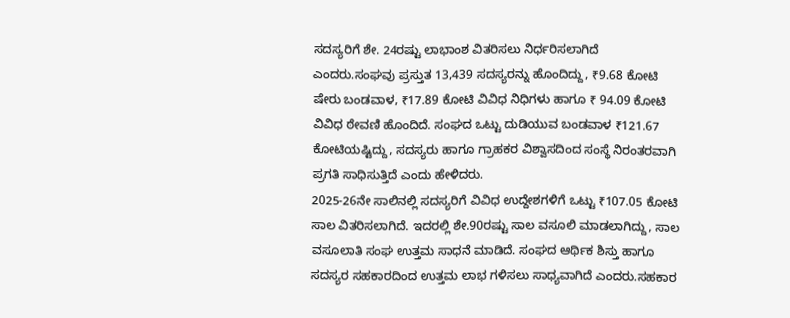ಸದಸ್ಯರಿಗೆ ಶೇ. 24ರಷ್ಟು ಲಾಭಾಂಶ ವಿತರಿಸಲು ನಿರ್ಧರಿಸಲಾಗಿದೆ ಎಂದರು.ಸಂಘವು ಪ್ರಸ್ತುತ 13,439 ಸದಸ್ಯರನ್ನು ಹೊಂದಿದ್ದು, ₹9.68 ಕೋಟಿ ಷೇರು ಬಂಡವಾಳ, ₹17.89 ಕೋಟಿ ವಿವಿಧ ನಿಧಿಗಳು ಹಾಗೂ ₹ 94.09 ಕೋಟಿ ವಿವಿಧ ಠೇವಣಿ ಹೊಂದಿದೆ. ಸಂಘದ ಒಟ್ಟು ದುಡಿಯುವ ಬಂಡವಾಳ ₹121.67 ಕೋಟಿಯಷ್ಟಿದ್ದು, ಸದಸ್ಯರು ಹಾಗೂ ಗ್ರಾಹಕರ ವಿಶ್ವಾಸದಿಂದ ಸಂಸ್ಥೆ ನಿರಂತರವಾಗಿ ಪ್ರಗತಿ ಸಾಧಿಸುತ್ತಿದೆ ಎಂದು ಹೇಳಿದರು.
2025-26ನೇ ಸಾಲಿನಲ್ಲಿ ಸದಸ್ಯರಿಗೆ ವಿವಿಧ ಉದ್ದೇಶಗಳಿಗೆ ಒಟ್ಟು ₹107.05 ಕೋಟಿ ಸಾಲ ವಿತರಿಸಲಾಗಿದೆ. ಇದರಲ್ಲಿ ಶೇ.90ರಷ್ಟು ಸಾಲ ವಸೂಲಿ ಮಾಡಲಾಗಿದ್ದು, ಸಾಲ ವಸೂಲಾತಿ ಸಂಘ ಉತ್ತಮ ಸಾಧನೆ ಮಾಡಿದೆ. ಸಂಘದ ಆರ್ಥಿಕ ಶಿಸ್ತು ಹಾಗೂ ಸದಸ್ಯರ ಸಹಕಾರದಿಂದ ಉತ್ತಮ ಲಾಭ ಗಳಿಸಲು ಸಾಧ್ಯವಾಗಿದೆ ಎಂದರು.ಸಹಕಾರ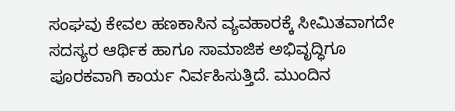ಸಂಘವು ಕೇವಲ ಹಣಕಾಸಿನ ವ್ಯವಹಾರಕ್ಕೆ ಸೀಮಿತವಾಗದೇ ಸದಸ್ಯರ ಆರ್ಥಿಕ ಹಾಗೂ ಸಾಮಾಜಿಕ ಅಭಿವೃದ್ಧಿಗೂ ಪೂರಕವಾಗಿ ಕಾರ್ಯ ನಿರ್ವಹಿಸುತ್ತಿದೆ. ಮುಂದಿನ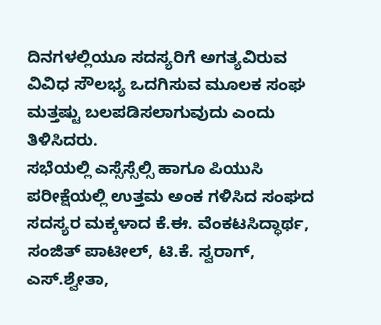ದಿನಗಳಲ್ಲಿಯೂ ಸದಸ್ಯರಿಗೆ ಅಗತ್ಯವಿರುವ ವಿವಿಧ ಸೌಲಭ್ಯ ಒದಗಿಸುವ ಮೂಲಕ ಸಂಘ ಮತ್ತಷ್ಟು ಬಲಪಡಿಸಲಾಗುವುದು ಎಂದು ತಿಳಿಸಿದರು.
ಸಭೆಯಲ್ಲಿ ಎಸ್ಸೆಸ್ಸೆಲ್ಸಿ ಹಾಗೂ ಪಿಯುಸಿ ಪರೀಕ್ಷೆಯಲ್ಲಿ ಉತ್ತಮ ಅಂಕ ಗಳಿಸಿದ ಸಂಘದ ಸದಸ್ಯರ ಮಕ್ಕಳಾದ ಕೆ.ಈ. ವೆಂಕಟಸಿದ್ಧಾರ್ಥ, ಸಂಜಿತ್ ಪಾಟೀಲ್, ಟಿ.ಕೆ. ಸ್ವರಾಗ್, ಎಸ್.ಶ್ವೇತಾ,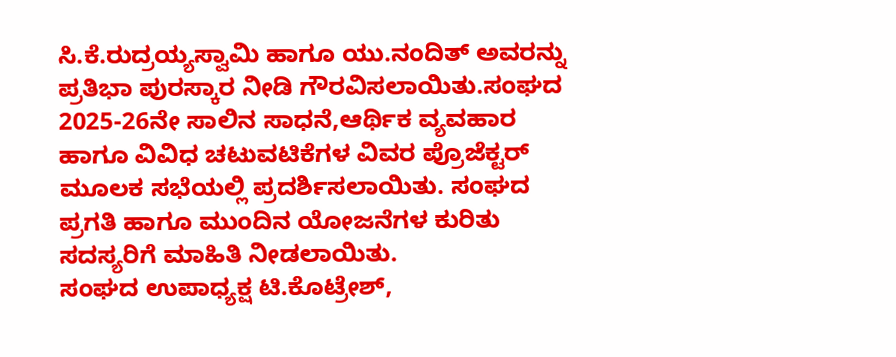ಸಿ.ಕೆ.ರುದ್ರಯ್ಯಸ್ವಾಮಿ ಹಾಗೂ ಯು.ನಂದಿತ್ ಅವರನ್ನು ಪ್ರತಿಭಾ ಪುರಸ್ಕಾರ ನೀಡಿ ಗೌರವಿಸಲಾಯಿತು.ಸಂಘದ 2025-26ನೇ ಸಾಲಿನ ಸಾಧನೆ,ಆರ್ಥಿಕ ವ್ಯವಹಾರ ಹಾಗೂ ವಿವಿಧ ಚಟುವಟಿಕೆಗಳ ವಿವರ ಪ್ರೊಜೆಕ್ಟರ್ ಮೂಲಕ ಸಭೆಯಲ್ಲಿ ಪ್ರದರ್ಶಿಸಲಾಯಿತು. ಸಂಘದ ಪ್ರಗತಿ ಹಾಗೂ ಮುಂದಿನ ಯೋಜನೆಗಳ ಕುರಿತು ಸದಸ್ಯರಿಗೆ ಮಾಹಿತಿ ನೀಡಲಾಯಿತು.
ಸಂಘದ ಉಪಾಧ್ಯಕ್ಷ ಟಿ.ಕೊಟ್ರೇಶ್,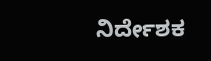ನಿರ್ದೇಶಕ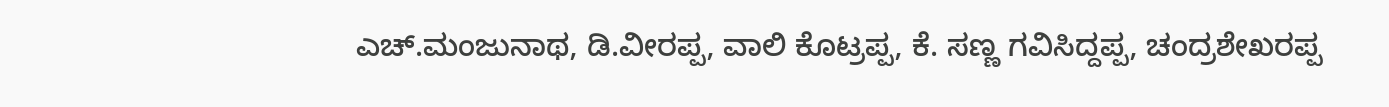ಎಚ್.ಮಂಜುನಾಥ, ಡಿ.ವೀರಪ್ಪ, ವಾಲಿ ಕೊಟ್ರಪ್ಪ, ಕೆ. ಸಣ್ಣ ಗವಿಸಿದ್ದಪ್ಪ, ಚಂದ್ರಶೇಖರಪ್ಪ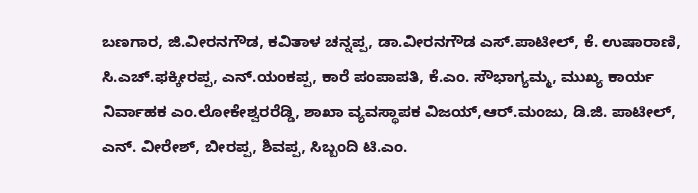ಬಣಗಾರ, ಜಿ.ವೀರನಗೌಡ, ಕವಿತಾಳ ಚನ್ನಪ್ಪ, ಡಾ.ವೀರನಗೌಡ ಎಸ್.ಪಾಟೀಲ್, ಕೆ. ಉಷಾರಾಣಿ, ಸಿ.ಎಚ್.ಫಕ್ಕೀರಪ್ಪ, ಎನ್.ಯಂಕಪ್ಪ, ಕಾರೆ ಪಂಪಾಪತಿ, ಕೆ.ಎಂ. ಸೌಭಾಗ್ಯಮ್ಮ, ಮುಖ್ಯ ಕಾರ್ಯ ನಿರ್ವಾಹಕ ಎಂ.ಲೋಕೇಶ್ವರರೆಡ್ಡಿ, ಶಾಖಾ ವ್ಯವಸ್ಥಾಪಕ ವಿಜಯ್,ಆರ್.ಮಂಜು, ಡಿ.ಜಿ. ಪಾಟೀಲ್, ಎನ್. ವೀರೇಶ್, ಬೀರಪ್ಪ, ಶಿವಪ್ಪ, ಸಿಬ್ಬಂದಿ ಟಿ.ಎಂ.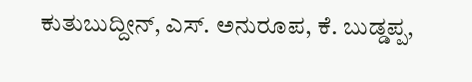ಕುತುಬುದ್ದೀನ್, ಎಸ್. ಅನುರೂಪ, ಕೆ. ಬುಡ್ಡಪ್ಪ,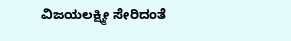ವಿಜಯಲಕ್ಷ್ಮೀ ಸೇರಿದಂತೆ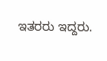ಇತರರು ಇದ್ದರು.